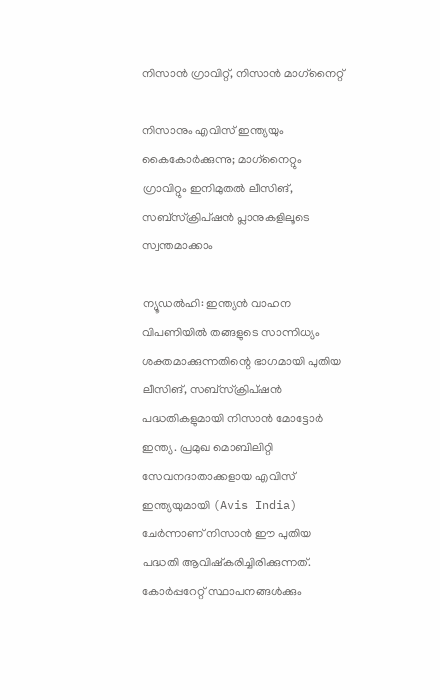നിസാൻ ഗ്രാവിറ്റ്, നിസാൻ മാഗ്‌നൈറ്റ്

നിസാനും എവിസ് ഇന്ത്യയും കൈകോർക്കുന്നു; മാഗ്‌നൈറ്റും ഗ്രാവിറ്റും ഇനിമുതൽ ലീസിങ്, സബ്‌സ്‌ക്രിപ്‌ഷൻ പ്ലാനുകളിലൂടെ സ്വന്തമാക്കാം

ന്യൂഡൽഹി: ഇന്ത്യൻ വാഹന വിപണിയിൽ തങ്ങളുടെ സാന്നിധ്യം ശക്തമാക്കുന്നതിന്റെ ഭാഗമായി പുതിയ ലീസിങ്, സബ്‌സ്‌ക്രിപ്‌ഷൻ പദ്ധതികളുമായി നിസാൻ മോട്ടോർ ഇന്ത്യ. പ്രമുഖ മൊബിലിറ്റി സേവനദാതാക്കളായ എവിസ് ഇന്ത്യയുമായി (Avis India) ചേർന്നാണ് നിസാൻ ഈ പുതിയ പദ്ധതി ആവിഷ്കരിച്ചിരിക്കുന്നത്. കോർപ്പറേറ്റ് സ്ഥാപനങ്ങൾക്കും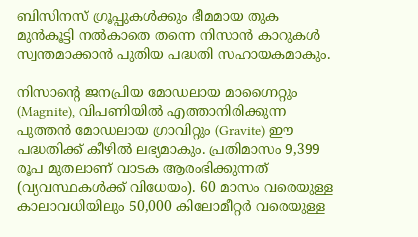ബിസിനസ് ഗ്രൂപ്പുകൾക്കും ഭീമമായ തുക മുൻകൂട്ടി നൽകാതെ തന്നെ നിസാൻ കാറുകൾ സ്വന്തമാക്കാൻ പുതിയ പദ്ധതി സഹായകമാകും.

നിസാന്റെ ജനപ്രിയ മോഡലായ മാഗ്നൈറ്റും (Magnite), വിപണിയിൽ എത്താനിരിക്കുന്ന പുത്തൻ മോഡലായ ഗ്രാവിറ്റും (Gravite) ഈ പദ്ധതിക്ക് കീഴിൽ ലഭ്യമാകും. പ്രതിമാസം 9,399 രൂപ മുതലാണ് വാടക ആരംഭിക്കുന്നത് (വ്യവസ്ഥകൾക്ക് വിധേയം). 60 മാസം വരെയുള്ള കാലാവധിയിലും 50,000 കിലോമീറ്റർ വരെയുള്ള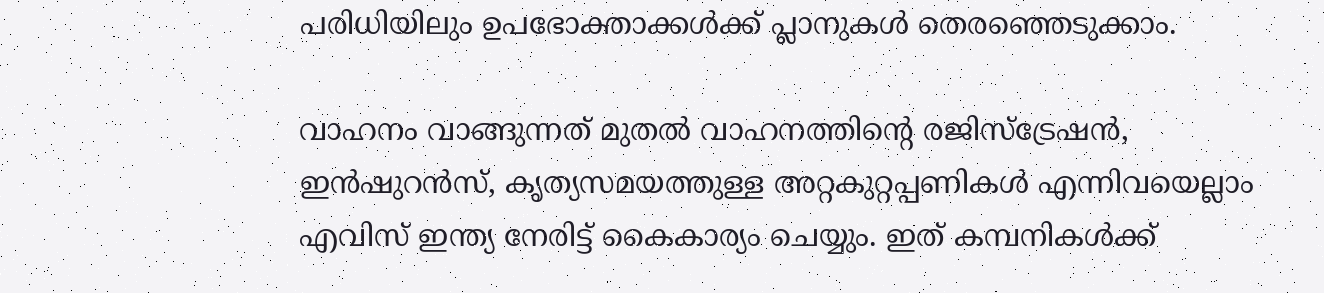പരിധിയിലും ഉപഭോക്താക്കൾക്ക് പ്ലാനുകൾ തെരഞ്ഞെടുക്കാം.

വാഹനം വാങ്ങുന്നത് മുതൽ വാഹനത്തിന്റെ രജിസ്ട്രേഷൻ, ഇൻഷുറൻസ്, കൃത്യസമയത്തുള്ള അറ്റകുറ്റപ്പണികൾ എന്നിവയെല്ലാം എവിസ് ഇന്ത്യ നേരിട്ട് കൈകാര്യം ചെയ്യും. ഇത് കമ്പനികൾക്ക്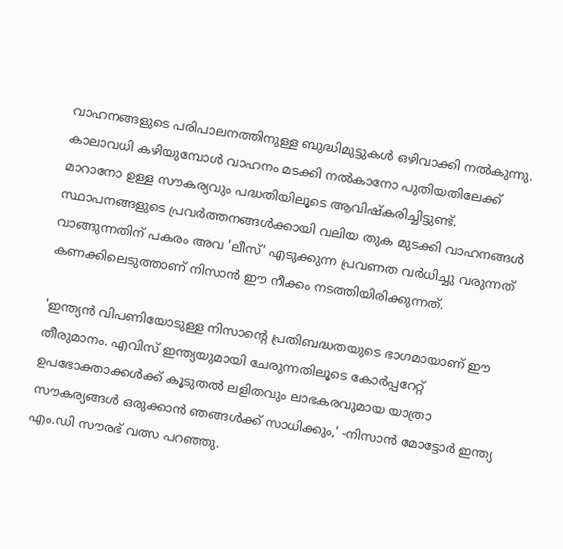വാഹനങ്ങളുടെ പരിപാലനത്തിനുള്ള ബുദ്ധിമുട്ടുകൾ ഒഴിവാക്കി നൽകുന്നു. കാലാവധി കഴിയുമ്പോൾ വാഹനം മടക്കി നൽകാനോ പുതിയതിലേക്ക് മാറാനോ ഉള്ള സൗകര്യവും പദ്ധതിയിലൂടെ ആവിഷ്കരിച്ചിട്ടുണ്ട്. സ്ഥാപനങ്ങളുടെ പ്രവർത്തനങ്ങൾക്കായി വലിയ തുക മുടക്കി വാഹനങ്ങൾ വാങ്ങുന്നതിന് പകരം അവ 'ലീസ്' എടുക്കുന്ന പ്രവണത വർധിച്ചു വരുന്നത് കണക്കിലെടുത്താണ് നിസാൻ ഈ നീക്കം നടത്തിയിരിക്കുന്നത്.

'ഇന്ത്യൻ വിപണിയോടുള്ള നിസാന്റെ പ്രതിബദ്ധതയുടെ ഭാഗമായാണ് ഈ തീരുമാനം. എവിസ് ഇന്ത്യയുമായി ചേരുന്നതിലൂടെ കോർപ്പറേറ്റ് ഉപഭോക്താക്കൾക്ക് കൂടുതൽ ലളിതവും ലാഭകരവുമായ യാത്രാ സൗകര്യങ്ങൾ ഒരുക്കാൻ ഞങ്ങൾക്ക് സാധിക്കും,' -നിസാൻ മോട്ടോർ ഇന്ത്യ എം.ഡി സൗരഭ് വത്സ പറഞ്ഞു.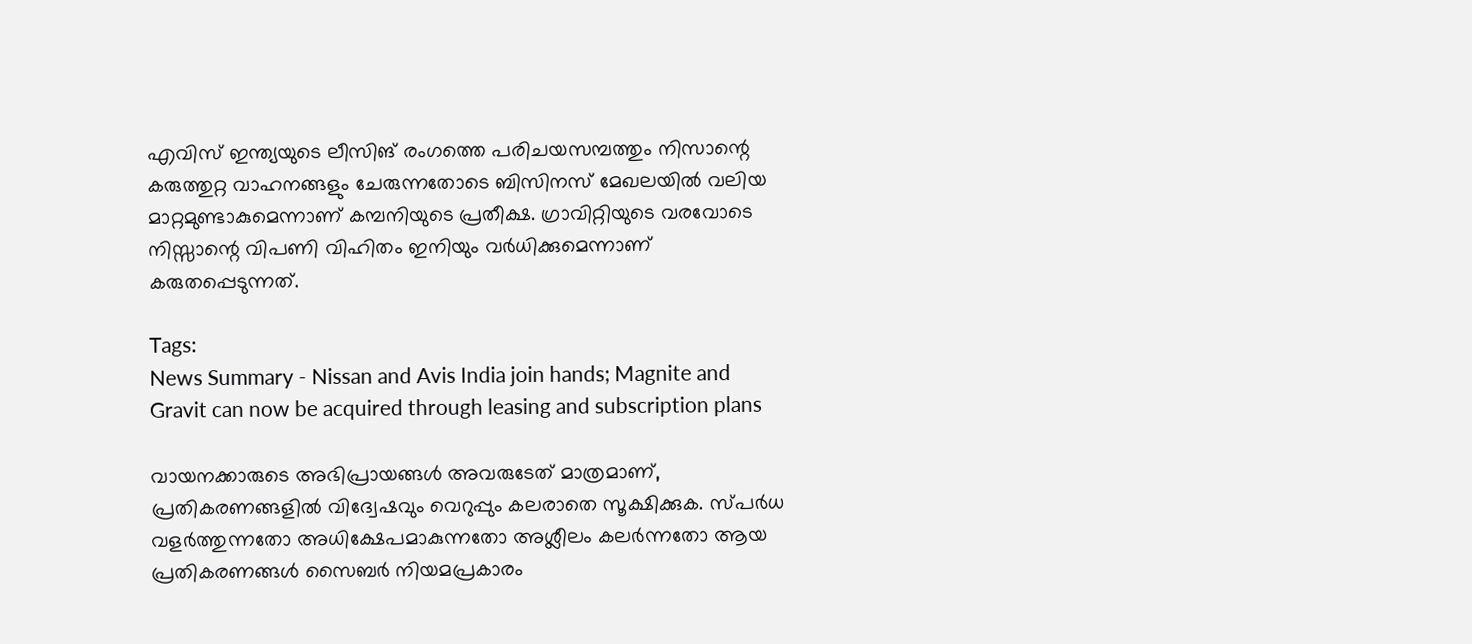എവിസ് ഇന്ത്യയുടെ ലീസിങ് രംഗത്തെ പരിചയസമ്പത്തും നിസാന്റെ കരുത്തുറ്റ വാഹനങ്ങളും ചേരുന്നതോടെ ബിസിനസ് മേഖലയിൽ വലിയ മാറ്റമുണ്ടാകുമെന്നാണ് കമ്പനിയുടെ പ്രതീക്ഷ. ഗ്രാവിറ്റിയുടെ വരവോടെ നിസ്സാന്റെ വിപണി വിഹിതം ഇനിയും വർധിക്കുമെന്നാണ് കരുതപ്പെടുന്നത്.

Tags:
News Summary - Nissan and Avis India join hands; Magnite and Gravit can now be acquired through leasing and subscription plans

വായനക്കാരുടെ അഭിപ്രായങ്ങള്‍ അവരുടേത് മാത്രമാണ്, പ്രതികരണങ്ങളിൽ വിദ്വേഷവും വെറുപ്പും കലരാതെ സൂക്ഷിക്കുക. സ്പർധ വളർത്തുന്നതോ അധിക്ഷേപമാകുന്നതോ അശ്ലീലം കലർന്നതോ ആയ പ്രതികരണങ്ങൾ സൈബർ നിയമപ്രകാരം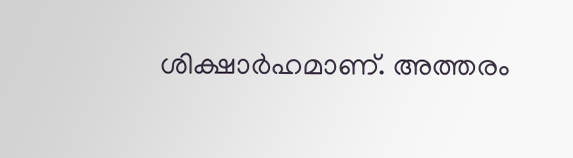ശിക്ഷാർഹമാണ്. അത്തരം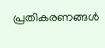പ്രതികരണങ്ങൾ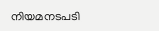നിയമനടപടി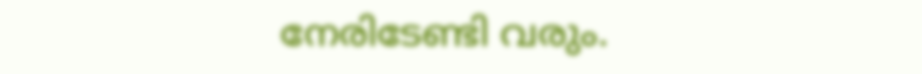നേരിടേണ്ടി വരും.